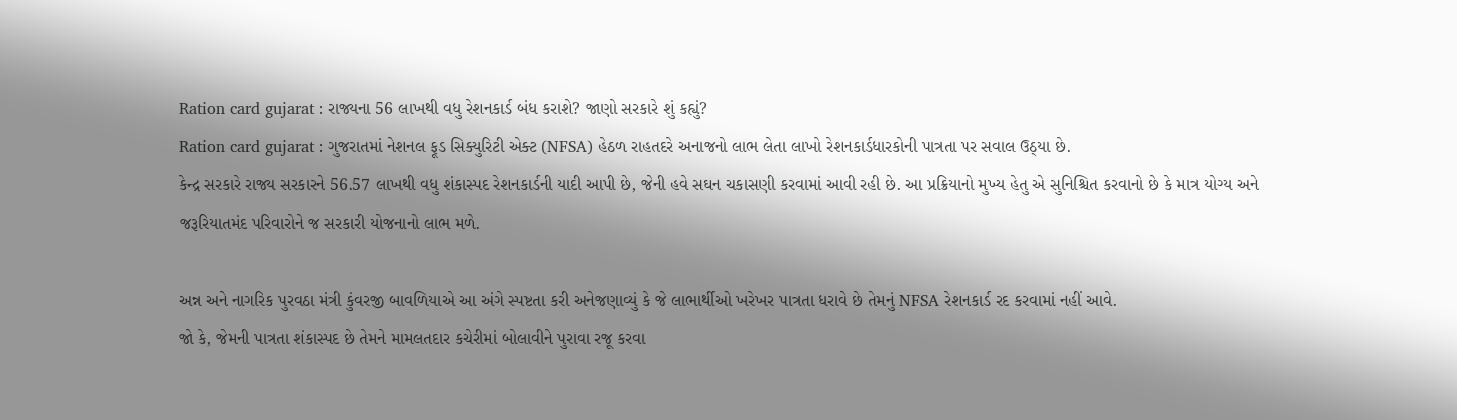Ration card gujarat : રાજ્યના 56 લાખથી વધુ રેશનકાર્ડ બંધ કરાશે? જાણો સરકારે શું કહ્યું?
Ration card gujarat : ગુજરાતમાં નેશનલ ફૂડ સિક્યુરિટી એક્ટ (NFSA) હેઠળ રાહતદરે અનાજનો લાભ લેતા લાખો રેશનકાર્ડધારકોની પાત્રતા પર સવાલ ઉઠ્યા છે.
કેન્દ્ર સરકારે રાજ્ય સરકારને 56.57 લાખથી વધુ શંકાસ્પદ રેશનકાર્ડની યાદી આપી છે, જેની હવે સઘન ચકાસણી કરવામાં આવી રહી છે. આ પ્રક્રિયાનો મુખ્ય હેતુ એ સુનિશ્ચિત કરવાનો છે કે માત્ર યોગ્ય અને જરૂરિયાતમંદ પરિવારોને જ સરકારી યોજનાનો લાભ મળે.

અન્ન અને નાગરિક પુરવઠા મંત્રી કુંવરજી બાવળિયાએ આ અંગે સ્પષ્ટતા કરી અનેજણાવ્યું કે જે લાભાર્થીઓ ખરેખર પાત્રતા ધરાવે છે તેમનું NFSA રેશનકાર્ડ રદ કરવામાં નહીં આવે.
જો કે, જેમની પાત્રતા શંકાસ્પદ છે તેમને મામલતદાર કચેરીમાં બોલાવીને પુરાવા રજૂ કરવા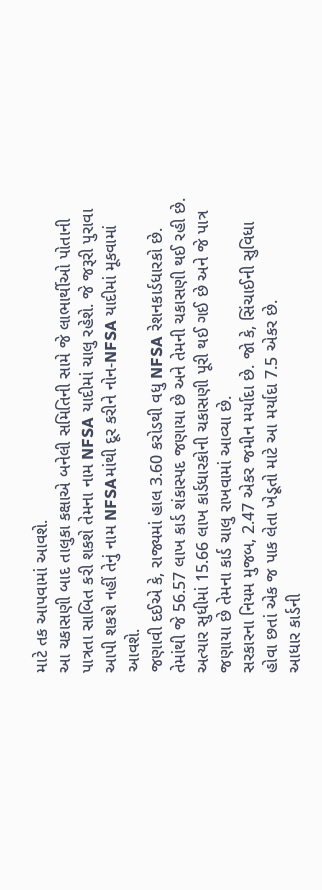માટે તક આપવામાં આવશે.
આ ચકાસણી બાદ તાલુકા કક્ષાએ બનેલી સમિતિની સામે જે લાભાર્થીઓ પોતાની પાત્રતા સાબિત કરી શકશે તેમના નામ NFSA યાદીમાં ચાલુ રહેશે. જે જરૂરી પુરાવા આપી શકશે નહીં તેનું નામ NFSAમાંથી દૂર કરીને નોન-NFSA યાદીમાં મૂકવામાં આવશે.
જણાવી દઈએ કે, રાજ્યમાં હાલ 3.60 કરોડથી વધુ NFSA રેશનકાર્ડધારકો છે. તેમાંથી જે 56.57 લાખ કાર્ડ શંકાસ્પદ જણાયા છે અને તેમની ચકાસણી થઈ રહી છે.
અત્યાર સુધીમાં 15.66 લાખ કાર્ડધારકોની ચકાસણી પૂરી થઈ ગઈ છે અને જે પાત્ર જણાયા છે તેમના કાર્ડ ચાલુ રાખવામાં આવ્યા છે.
સરકારના નિયમ મુજબ, 2.47 એકર જમીન મર્યાદા છે. જો કે, સિંચાઈની સુવિધા હોવા છતાં એક જ પાક લેતા ખેડૂતો માટે આ મર્યાદા 7.5 એકર છે.
આધાર કાર્ડની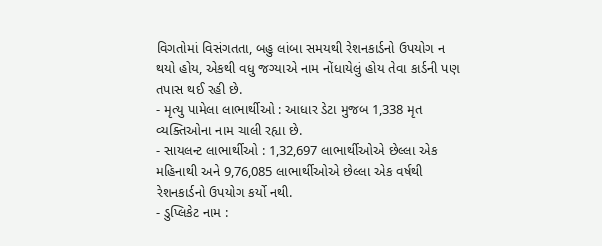વિગતોમાં વિસંગતતા, બહુ લાંબા સમયથી રેશનકાર્ડનો ઉપયોગ ન થયો હોય, એકથી વધુ જગ્યાએ નામ નોંધાયેલું હોય તેવા કાર્ડની પણ તપાસ થઈ રહી છે.
- મૃત્યુ પામેલા લાભાર્થીઓ : આધાર ડેટા મુજબ 1,338 મૃત વ્યક્તિઓના નામ ચાલી રહ્યા છે.
- સાયલન્ટ લાભાર્થીઓ : 1,32,697 લાભાર્થીઓએ છેલ્લા એક મહિનાથી અને 9,76,085 લાભાર્થીઓએ છેલ્લા એક વર્ષથી રેશનકાર્ડનો ઉપયોગ કર્યો નથી.
- ડુપ્લિકેટ નામ :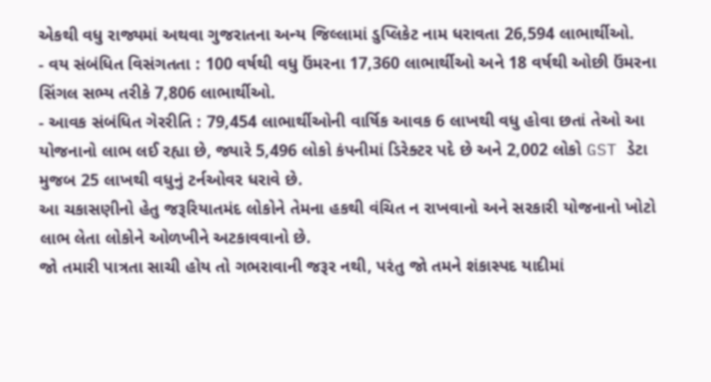એકથી વધુ રાજ્યમાં અથવા ગુજરાતના અન્ય જિલ્લામાં ડુપ્લિકેટ નામ ધરાવતા 26,594 લાભાર્થીઓ.
- વય સંબંધિત વિસંગતતા : 100 વર્ષથી વધુ ઉંમરના 17,360 લાભાર્થીઓ અને 18 વર્ષથી ઓછી ઉંમરના સિંગલ સભ્ય તરીકે 7,806 લાભાર્થીઓ.
- આવક સંબંધિત ગેરરીતિ : 79,454 લાભાર્થીઓની વાર્ષિક આવક 6 લાખથી વધુ હોવા છતાં તેઓ આ યોજનાનો લાભ લઈ રહ્યા છે, જ્યારે 5,496 લોકો કંપનીમાં ડિરેક્ટર પદે છે અને 2,002 લોકો GST ડેટા મુજબ 25 લાખથી વધુનું ટર્નઓવર ધરાવે છે.
આ ચકાસણીનો હેતુ જરૂરિયાતમંદ લોકોને તેમના હકથી વંચિત ન રાખવાનો અને સરકારી યોજનાનો ખોટો લાભ લેતા લોકોને ઓળખીને અટકાવવાનો છે.
જો તમારી પાત્રતા સાચી હોય તો ગભરાવાની જરૂર નથી, પરંતુ જો તમને શંકાસ્પદ યાદીમાં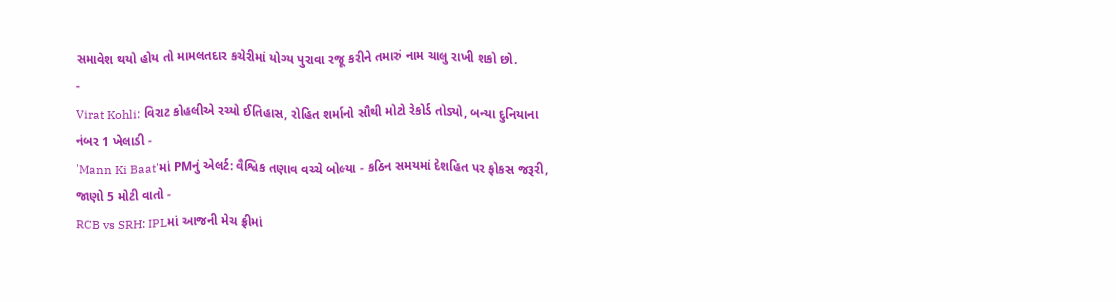સમાવેશ થયો હોય તો મામલતદાર કચેરીમાં યોગ્ય પુરાવા રજૂ કરીને તમારું નામ ચાલુ રાખી શકો છો.
-
Virat Kohli: વિરાટ કોહલીએ રચ્યો ઈતિહાસ, રોહિત શર્માનો સૌથી મોટો રેકોર્ડ તોડ્યો, બન્યા દુનિયાના નંબર 1 ખેલાડી -
'Mann Ki Baat'માં PMનું એલર્ટ: વૈશ્વિક તણાવ વચ્ચે બોલ્યા - કઠિન સમયમાં દેશહિત પર ફોકસ જરૂરી, જાણો 5 મોટી વાતો -
RCB vs SRH: IPLમાં આજની મેચ ફ્રીમાં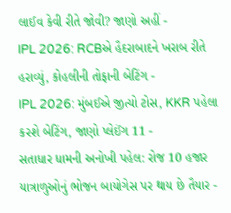લાઈવ કેવી રીતે જોવી? જાણો અહીં -
IPL 2026: RCBએ હૈદરાબાદને ખરાબ રીતે હરાવ્યું, કોહલીની તોફાની બેટિંગ -
IPL 2026: મુંબઈએ જીત્યો ટોસ, KKR પહેલા કરશે બેટિંગ, જાણો પ્લેઈંગ 11 -
સતાધાર ધામની અનોખી પહેલ: રોજ 10 હજાર યાત્રાળુઓનું ભોજન બાયોગેસ પર થાય છે તૈયાર -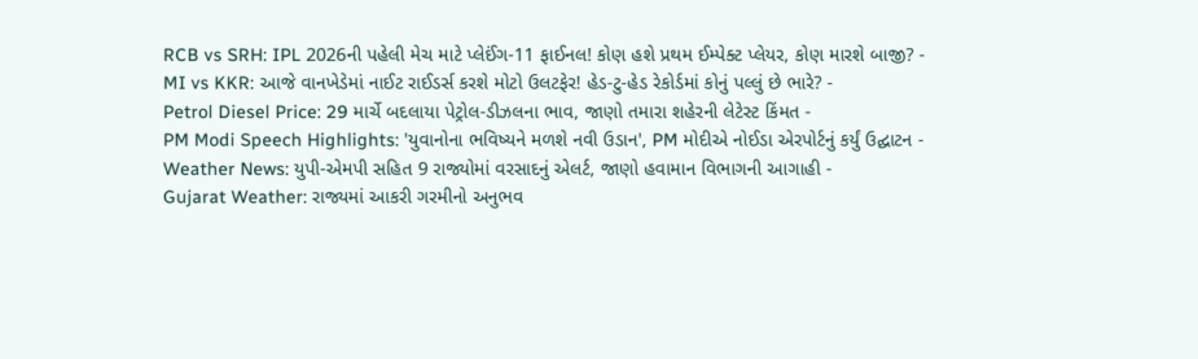RCB vs SRH: IPL 2026ની પહેલી મેચ માટે પ્લેઈંગ-11 ફાઈનલ! કોણ હશે પ્રથમ ઈમ્પેક્ટ પ્લેયર, કોણ મારશે બાજી? -
MI vs KKR: આજે વાનખેડેમાં નાઈટ રાઈડર્સ કરશે મોટો ઉલટફેર! હેડ-ટુ-હેડ રેકોર્ડમાં કોનું પલ્લું છે ભારે? -
Petrol Diesel Price: 29 માર્ચે બદલાયા પેટ્રોલ-ડીઝલના ભાવ, જાણો તમારા શહેરની લેટેસ્ટ કિંમત -
PM Modi Speech Highlights: 'યુવાનોના ભવિષ્યને મળશે નવી ઉડાન', PM મોદીએ નોઈડા એરપોર્ટનું કર્યું ઉદ્ઘાટન -
Weather News: યુપી-એમપી સહિત 9 રાજ્યોમાં વરસાદનું એલર્ટ, જાણો હવામાન વિભાગની આગાહી -
Gujarat Weather: રાજ્યમાં આકરી ગરમીનો અનુભવ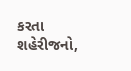કરતા શહેરીજનો,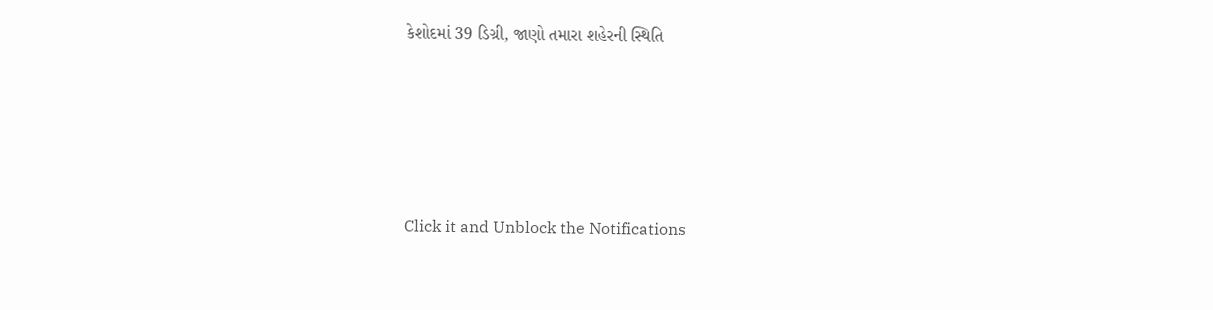કેશોદમાં 39 ડિગ્રી, જાણો તમારા શહેરની સ્થિતિ







Click it and Unblock the Notifications